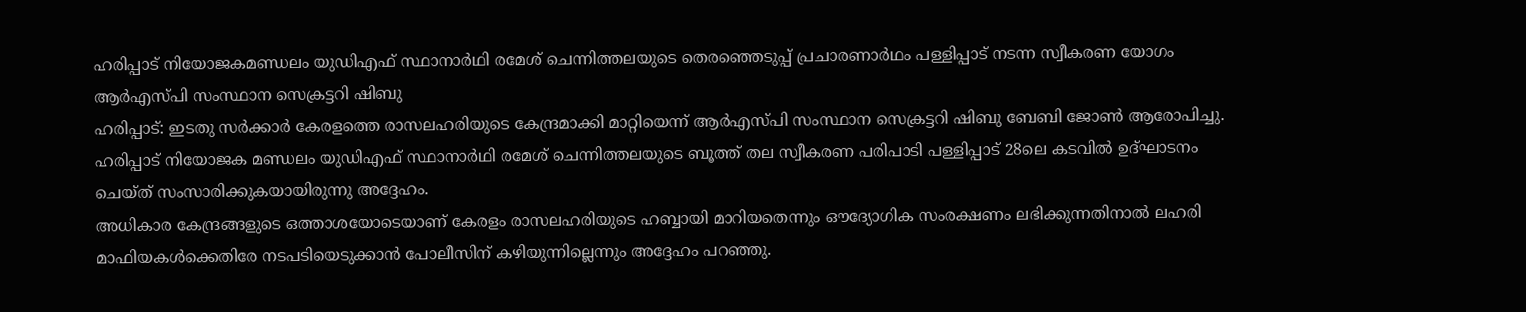ഹരിപ്പാട് നിയോജകമണ്ഡലം യുഡിഎഫ് സ്ഥാനാർഥി രമേശ് ചെന്നിത്തലയുടെ തെരഞ്ഞെടുപ്പ് പ്രചാരണാർഥം പള്ളിപ്പാട് നടന്ന സ്വീകരണ യോഗം ആർഎസ്പി സംസ്ഥാന സെക്രട്ടറി ഷിബു
ഹരിപ്പാട്: ഇടതു സർക്കാർ കേരളത്തെ രാസലഹരിയുടെ കേന്ദ്രമാക്കി മാറ്റിയെന്ന് ആർഎസ്പി സംസ്ഥാന സെക്രട്ടറി ഷിബു ബേബി ജോൺ ആരോപിച്ചു. ഹരിപ്പാട് നിയോജക മണ്ഡലം യുഡിഎഫ് സ്ഥാനാർഥി രമേശ് ചെന്നിത്തലയുടെ ബൂത്ത് തല സ്വീകരണ പരിപാടി പള്ളിപ്പാട് 28ലെ കടവിൽ ഉദ്ഘാടനം ചെയ്ത് സംസാരിക്കുകയായിരുന്നു അദ്ദേഹം.
അധികാര കേന്ദ്രങ്ങളുടെ ഒത്താശയോടെയാണ് കേരളം രാസലഹരിയുടെ ഹബ്ബായി മാറിയതെന്നും ഔദ്യോഗിക സംരക്ഷണം ലഭിക്കുന്നതിനാൽ ലഹരി മാഫിയകൾക്കെതിരേ നടപടിയെടുക്കാൻ പോലീസിന് കഴിയുന്നില്ലെന്നും അദ്ദേഹം പറഞ്ഞു.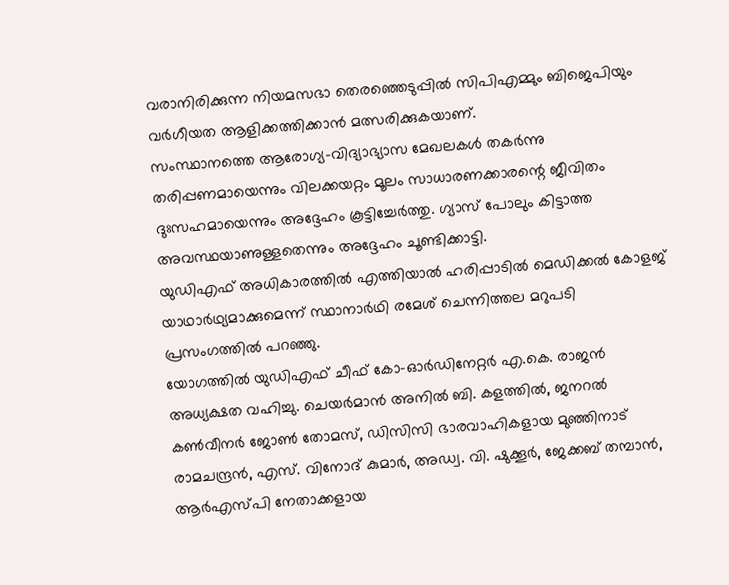വരാനിരിക്കുന്ന നിയമസഭാ തെരഞ്ഞെടുപ്പിൽ സിപിഎമ്മും ബിജെപിയും വർഗീയത ആളിക്കത്തിക്കാൻ മത്സരിക്കുകയാണ്.
സംസ്ഥാനത്തെ ആരോഗ്യ-വിദ്യാഭ്യാസ മേഖലകൾ തകർന്നു തരിപ്പണമായെന്നും വിലക്കയറ്റം മൂലം സാധാരണക്കാരന്റെ ജീവിതം ദുഃസഹമായെന്നും അദ്ദേഹം കൂട്ടിച്ചേർത്തു. ഗ്യാസ് പോലും കിട്ടാത്ത അവസ്ഥയാണുള്ളതെന്നും അദ്ദേഹം ചൂണ്ടിക്കാട്ടി.
യുഡിഎഫ് അധികാരത്തിൽ എത്തിയാൽ ഹരിപ്പാടിൽ മെഡിക്കൽ കോളജ് യാഥാർഥ്യമാക്കുമെന്ന് സ്ഥാനാർഥി രമേശ് ചെന്നിത്തല മറുപടി പ്രസംഗത്തിൽ പറഞ്ഞു.
യോഗത്തിൽ യുഡിഎഫ് ചീഫ് കോ-ഓർഡിനേറ്റർ എ.കെ. രാജൻ അധ്യക്ഷത വഹിച്ചു. ചെയർമാൻ അനിൽ ബി. കളത്തിൽ, ജനറൽ കൺവീനർ ജോൺ തോമസ്, ഡിസിസി ഭാരവാഹികളായ മുഞ്ഞിനാട് രാമചന്ദ്രൻ, എസ്. വിനോദ് കുമാർ, അഡ്വ. വി. ഷുക്കൂർ, ജേക്കബ് തമ്പാൻ, ആർഎസ്പി നേതാക്കളായ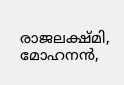രാജലക്ഷ്മി, മോഹനൻ,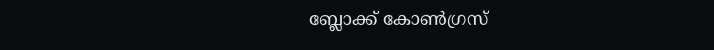ബ്ലോക്ക് കോൺഗ്രസ്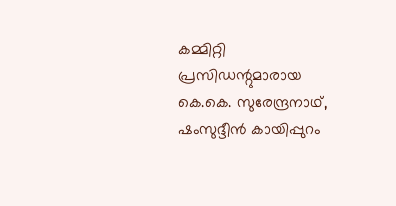കമ്മിറ്റി പ്രസിഡന്റുമാരായ കെ.കെ. സുരേന്ദ്രനാഥ്, ഷംസുദ്ദീൻ കായിപ്പുറം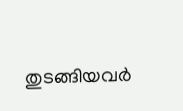തുടങ്ങിയവർ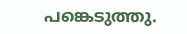പങ്കെടുത്തു.